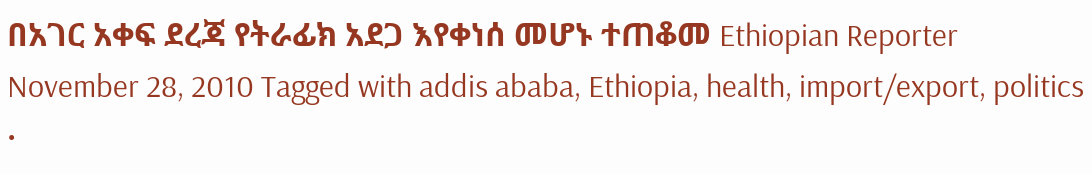በአገር አቀፍ ደረጃ የትራፊክ አደጋ እየቀነሰ መሆኑ ተጠቆመ Ethiopian Reporter November 28, 2010 Tagged with addis ababa, Ethiopia, health, import/export, politics •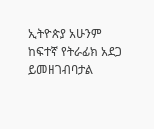ኢትዮጵያ አሁንም ከፍተኛ የትራፊክ አደጋ ይመዘገብባታል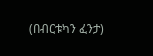(በብርቱካን ፈንታ)